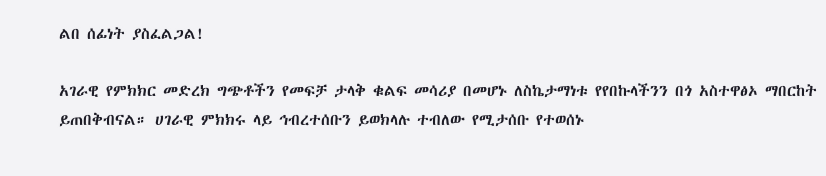ልበ ሰፊነት ያስፈልጋል!

አገራዊ የምክክር መድረክ ግጭቶችን የመፍቻ ታላቅ ቁልፍ መሳሪያ በመሆኑ ለስኬታማነቱ የየበኩላችንን በጎ አስተዋፅኦ ማበርከት ይጠበቅብናል። ሀገራዊ ምክክሩ ላይ ኅብረተሰቡን ይወክላሉ ተብለው የሚታሰቡ የተወሰኑ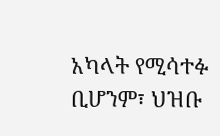አካላት የሚሳተፉ ቢሆንም፣ ህዝቡ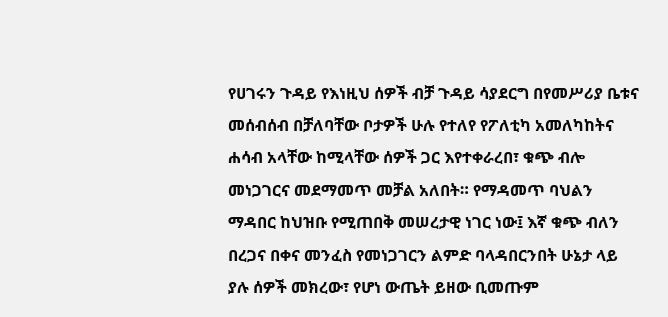የሀገሩን ጉዳይ የእነዚህ ሰዎች ብቻ ጉዳይ ሳያደርግ በየመሥሪያ ቤቱና መሰብሰብ በቻለባቸው ቦታዎች ሁሉ የተለየ የፖለቲካ አመለካከትና ሐሳብ አላቸው ከሚላቸው ሰዎች ጋር እየተቀራረበ፣ ቁጭ ብሎ መነጋገርና መደማመጥ መቻል አለበት። የማዳመጥ ባህልን ማዳበር ከህዝቡ የሚጠበቅ መሠረታዊ ነገር ነው፤ እኛ ቁጭ ብለን በረጋና በቀና መንፈስ የመነጋገርን ልምድ ባላዳበርንበት ሁኔታ ላይ ያሉ ሰዎች መክረው፣ የሆነ ውጤት ይዘው ቢመጡም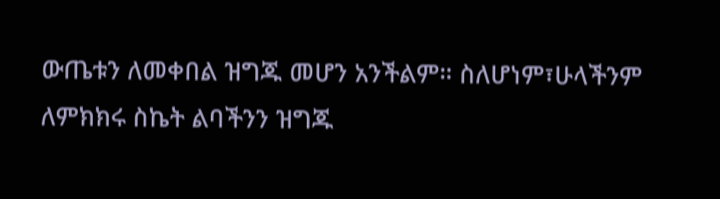ውጤቱን ለመቀበል ዝግጁ መሆን አንችልም። ስለሆነም፣ሁላችንም ለምክክሩ ስኬት ልባችንን ዝግጁ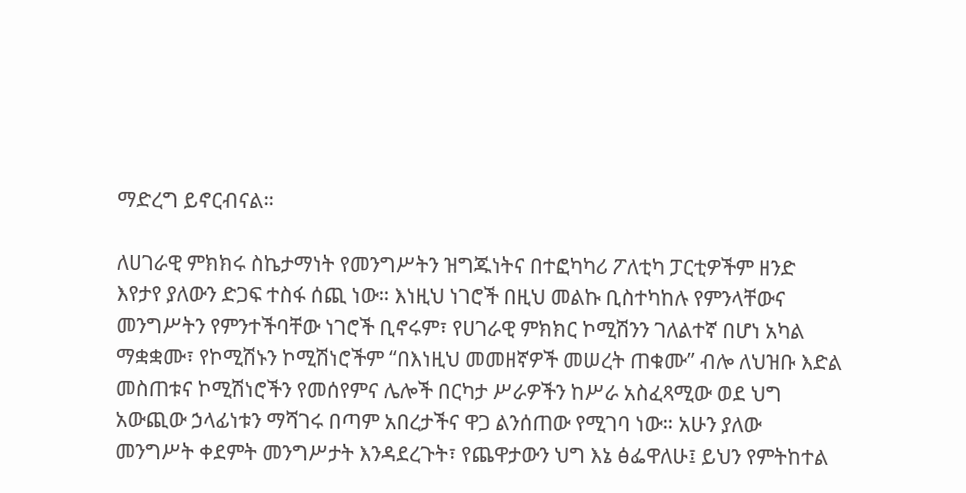ማድረግ ይኖርብናል።

ለሀገራዊ ምክክሩ ስኬታማነት የመንግሥትን ዝግጁነትና በተፎካካሪ ፖለቲካ ፓርቲዎችም ዘንድ እየታየ ያለውን ድጋፍ ተስፋ ሰጪ ነው። እነዚህ ነገሮች በዚህ መልኩ ቢስተካከሉ የምንላቸውና መንግሥትን የምንተችባቸው ነገሮች ቢኖሩም፣ የሀገራዊ ምክክር ኮሚሽንን ገለልተኛ በሆነ አካል ማቋቋሙ፣ የኮሚሽኑን ኮሚሽነሮችም “በእነዚህ መመዘኛዎች መሠረት ጠቁሙ” ብሎ ለህዝቡ እድል መስጠቱና ኮሚሽነሮችን የመሰየምና ሌሎች በርካታ ሥራዎችን ከሥራ አስፈጻሚው ወደ ህግ አውጪው ኃላፊነቱን ማሻገሩ በጣም አበረታችና ዋጋ ልንሰጠው የሚገባ ነው። አሁን ያለው መንግሥት ቀደምት መንግሥታት እንዳደረጉት፣ የጨዋታውን ህግ እኔ ፅፌዋለሁ፤ ይህን የምትከተል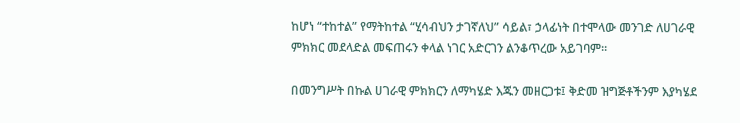ከሆነ “ተከተል” የማትከተል “ሂሳብህን ታገኛለህ” ሳይል፣ ኃላፊነት በተሞላው መንገድ ለሀገራዊ ምክክር መደላድል መፍጠሩን ቀላል ነገር አድርገን ልንቆጥረው አይገባም።

በመንግሥት በኩል ሀገራዊ ምክክርን ለማካሄድ እጁን መዘርጋቱ፤ ቅድመ ዝግጅቶችንም እያካሄደ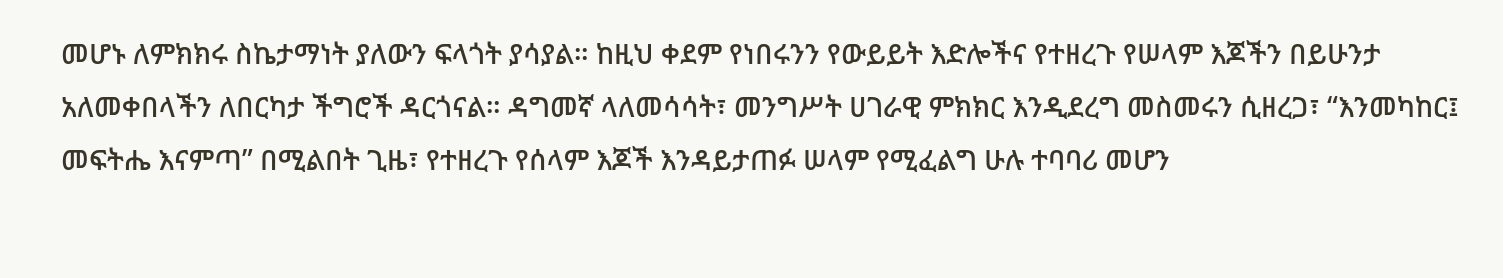መሆኑ ለምክክሩ ስኬታማነት ያለውን ፍላጎት ያሳያል። ከዚህ ቀደም የነበሩንን የውይይት እድሎችና የተዘረጉ የሠላም እጆችን በይሁንታ አለመቀበላችን ለበርካታ ችግሮች ዳርጎናል። ዳግመኛ ላለመሳሳት፣ መንግሥት ሀገራዊ ምክክር እንዲደረግ መስመሩን ሲዘረጋ፣ “እንመካከር፤ መፍትሔ እናምጣ” በሚልበት ጊዜ፣ የተዘረጉ የሰላም እጆች እንዳይታጠፉ ሠላም የሚፈልግ ሁሉ ተባባሪ መሆን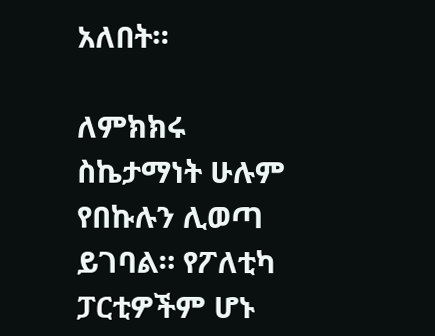አለበት።

ለምክክሩ ስኬታማነት ሁሉም የበኩሉን ሊወጣ ይገባል። የፖለቲካ ፓርቲዎችም ሆኑ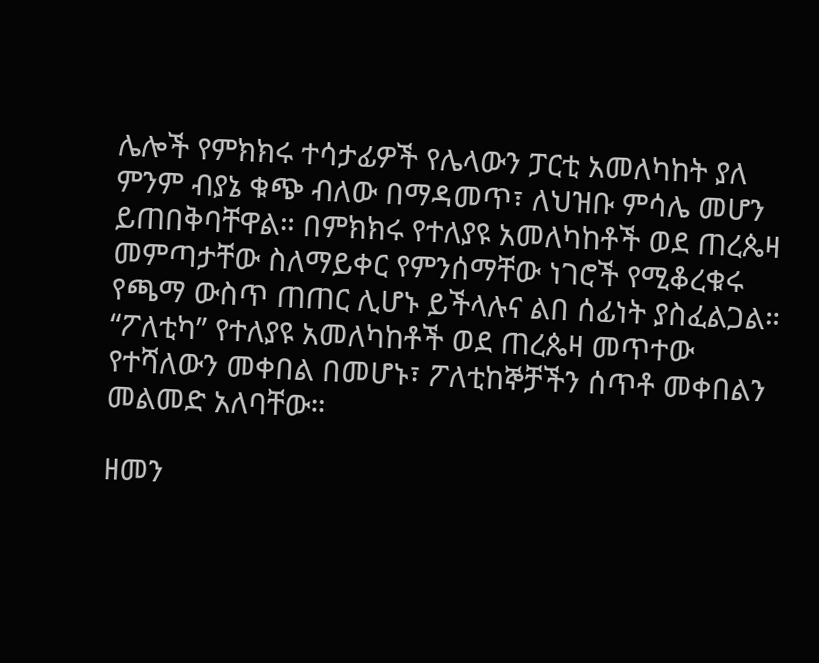ሌሎች የምክክሩ ተሳታፊዎች የሌላውን ፓርቲ አመለካከት ያለ ምንም ብያኔ ቁጭ ብለው በማዳመጥ፣ ለህዝቡ ምሳሌ መሆን ይጠበቅባቸዋል። በምክክሩ የተለያዩ አመለካከቶች ወደ ጠረጴዛ መምጣታቸው ስለማይቀር የምንሰማቸው ነገሮች የሚቆረቁሩ የጫማ ውስጥ ጠጠር ሊሆኑ ይችላሉና ልበ ሰፊነት ያስፈልጋል። “ፖለቲካ” የተለያዩ አመለካከቶች ወደ ጠረጴዛ መጥተው የተሻለውን መቀበል በመሆኑ፣ ፖለቲከኞቻችን ሰጥቶ መቀበልን መልመድ አለባቸው።

ዘመን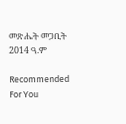መጽሔት መጋቢት 2014 ዓ.ም

Recommended For You